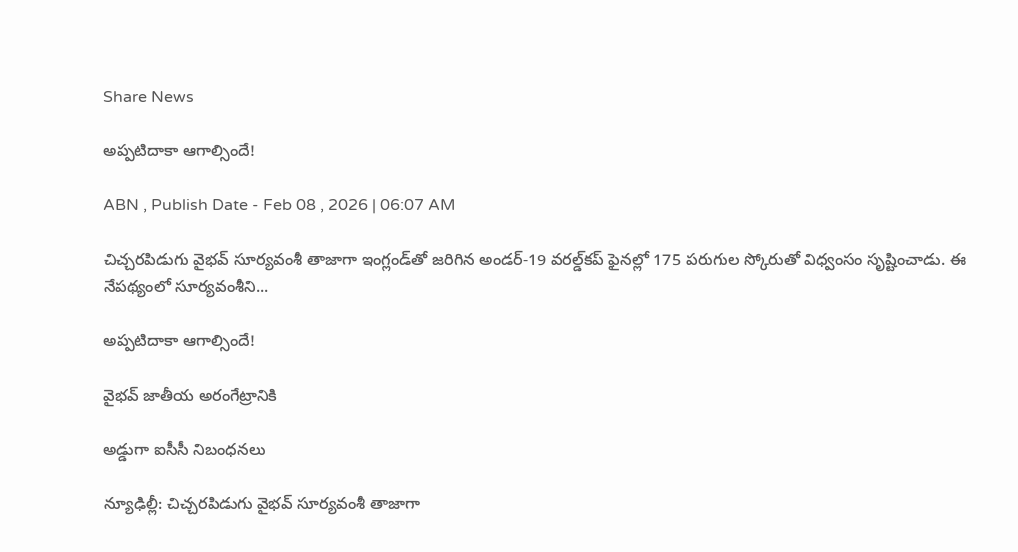Share News

అప్పటిదాకా ఆగాల్సిందే!

ABN , Publish Date - Feb 08 , 2026 | 06:07 AM

చిచ్చరపిడుగు వైభవ్‌ సూర్యవంశీ తాజాగా ఇంగ్లండ్‌తో జరిగిన అండర్‌-19 వరల్డ్‌కప్‌ ఫైనల్లో 175 పరుగుల స్కోరుతో విధ్వంసం సృష్టించాడు. ఈ నేపథ్యంలో సూర్యవంశీని...

అప్పటిదాకా ఆగాల్సిందే!

వైభవ్‌ జాతీయ అరంగేట్రానికి

అడ్డుగా ఐసీసీ నిబంధనలు

న్యూఢిల్లీ: చిచ్చరపిడుగు వైభవ్‌ సూర్యవంశీ తాజాగా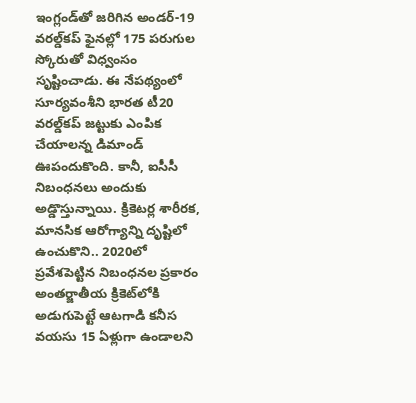ఇంగ్లండ్‌తో జరిగిన అండర్‌-19 వరల్డ్‌కప్‌ ఫైనల్లో 175 పరుగుల స్కోరుతో విధ్వంసం సృష్టించాడు. ఈ నేపథ్యంలో సూర్యవంశీని భారత టీ20 వరల్డ్‌కప్‌ జట్టుకు ఎంపిక చేయాలన్న డిమాండ్‌ ఊపందుకొంది. కానీ, ఐసీసీ నిబంధనలు అందుకు అడ్డొస్తున్నాయి. క్రికెటర్ల శారీరక, మానసిక ఆరోగ్యాన్ని దృష్టిలో ఉంచుకొని.. 2020లో ప్రవేశపెట్టిన నిబంధనల ప్రకారం అంతర్జాతీయ క్రికెట్‌లోకి అడుగుపెట్టే ఆటగాడి కనీస వయసు 15 ఏళ్లుగా ఉండాలని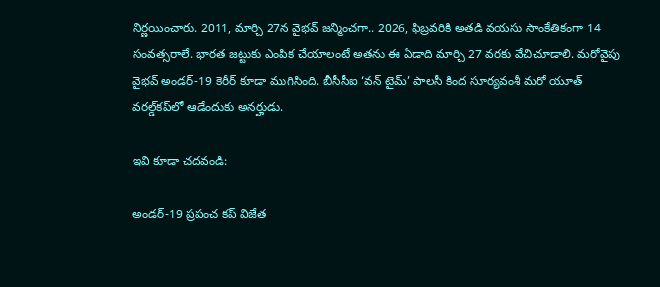నిర్ణయించారు. 2011, మార్చి 27న వైభవ్‌ జన్మించగా.. 2026, ఫిబ్రవరికి అతడి వయసు సాంకేతికంగా 14 సంవత్సరాలే. భారత జట్టుకు ఎంపిక చేయాలంటే అతను ఈ ఏడాది మార్చి 27 వరకు వేచిచూడాలి. మరోవైపు వైభవ్‌ అండర్‌-19 కెరీర్‌ కూడా ముగిసింది. బీసీసీఐ ‘వన్‌ టైమ్‌’ పాలసీ కింద సూర్యవంశీ మరో యూత్‌ వరల్డ్‌కప్‌లో ఆడేందుకు అనర్హుడు.

ఇవి కూడా చదవండి:

అండర్-19 ప్రపంచ కప్ విజేత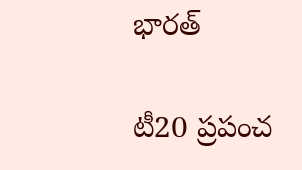భారత్

టీ20 ప్రపంచ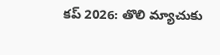కప్ 2026: తొలి మ్యాచుకు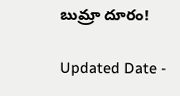బుమ్రా దూరం!

Updated Date -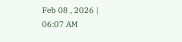Feb 08 , 2026 | 06:07 AM